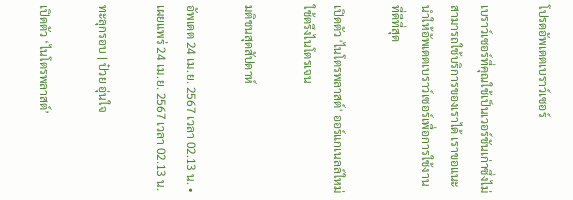โปรดอัพเดตเบราว์เซอร์

เบราว์เซอร์ที่คุณใช้เป็นเวอร์ชันเก่าซึ่งไม่สามารถใช้บริการของเราได้ เราขอแนะนำให้อัพเดตเบราว์เซอร์เพื่อการใช้งานที่ดีที่สุด

เปิดตัว 'ไนโตรพลาสต์' ออร์แกเนลล์ใหม่ใช้ตรึงไนโตรเจน

มติชนสุดสัปดาห์

อัพเดต 24 เม.ย. 2567 เวลา 02.13 น. • เผยแพร่ 24 เม.ย. 2567 เวลา 02.13 น.

ทะลุกรอบ | ป๋วย อุ่นใจ

เปิดตัว ‘ไนโตรพลาสต์’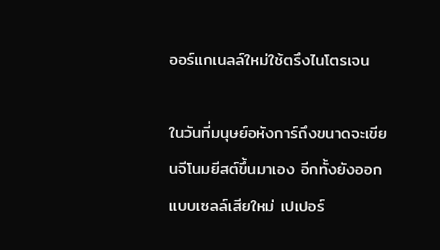ออร์แกเนลล์ใหม่ใช้ตรึงไนโตรเจน

ในวันที่มนุษย์อหังการ์ถึงขนาดจะเขียนจีโนมยีสต์ขึ้นมาเอง อีกทั้งยังออกแบบเซลล์เสียใหม่ เปเปอร์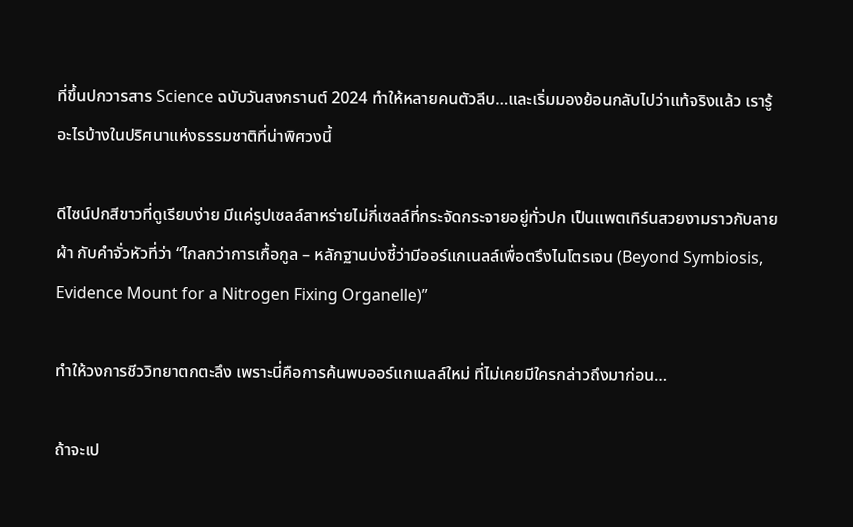ที่ขึ้นปกวารสาร Science ฉบับวันสงกรานต์ 2024 ทำให้หลายคนตัวลีบ…และเริ่มมองย้อนกลับไปว่าแท้จริงแล้ว เรารู้อะไรบ้างในปริศนาแห่งธรรมชาติที่น่าพิศวงนี้

ดีไซน์ปกสีขาวที่ดูเรียบง่าย มีแค่รูปเซลล์สาหร่ายไม่กี่เซลล์ที่กระจัดกระจายอยู่ทั่วปก เป็นแพตเทิร์นสวยงามราวกับลายผ้า กับคำจั่วหัวที่ว่า “ไกลกว่าการเกื้อกูล – หลักฐานบ่งชี้ว่ามีออร์แกเนลล์เพื่อตรึงไนโตรเจน (Beyond Symbiosis, Evidence Mount for a Nitrogen Fixing Organelle)”

ทำให้วงการชีววิทยาตกตะลึง เพราะนี่คือการค้นพบออร์แกเนลล์ใหม่ ที่ไม่เคยมีใครกล่าวถึงมาก่อน…

ถ้าจะเป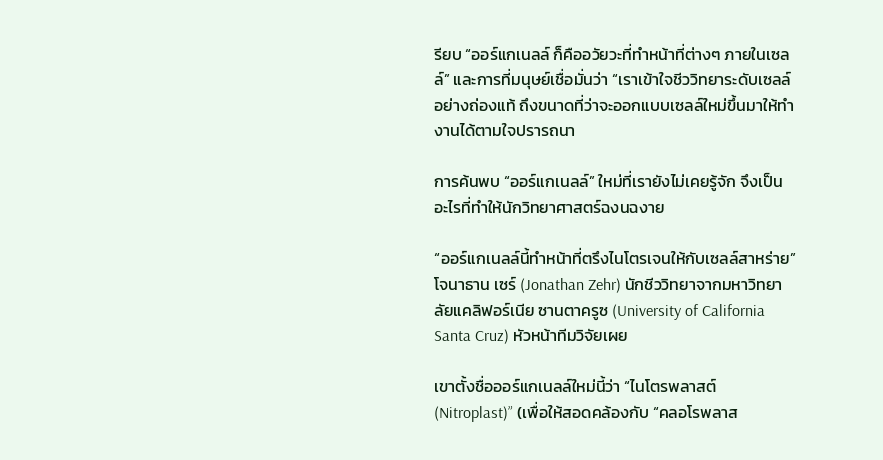รียบ “ออร์แกเนลล์ ก็คืออวัยวะที่ทำหน้าที่ต่างๆ ภายในเซลล์” และการที่มนุษย์เชื่อมั่นว่า “เราเข้าใจชีววิทยาระดับเซลล์อย่างถ่องแท้ ถึงขนาดที่ว่าจะออกแบบเซลล์ใหม่ขึ้นมาให้ทำงานได้ตามใจปรารถนา

การค้นพบ “ออร์แกเนลล์” ใหม่ที่เรายังไม่เคยรู้จัก จึงเป็นอะไรที่ทำให้นักวิทยาศาสตร์ฉงนฉงาย

“ออร์แกเนลล์นี้ทำหน้าที่ตรึงไนโตรเจนให้กับเซลล์สาหร่าย” โจนาธาน เซร์ (Jonathan Zehr) นักชีววิทยาจากมหาวิทยาลัยแคลิฟอร์เนีย ซานตาครูซ (University of California Santa Cruz) หัวหน้าทีมวิจัยเผย

เขาตั้งชื่อออร์แกเนลล์ใหม่นี้ว่า “ไนโตรพลาสต์ (Nitroplast)” (เพื่อให้สอดคล้องกับ “คลอโรพลาส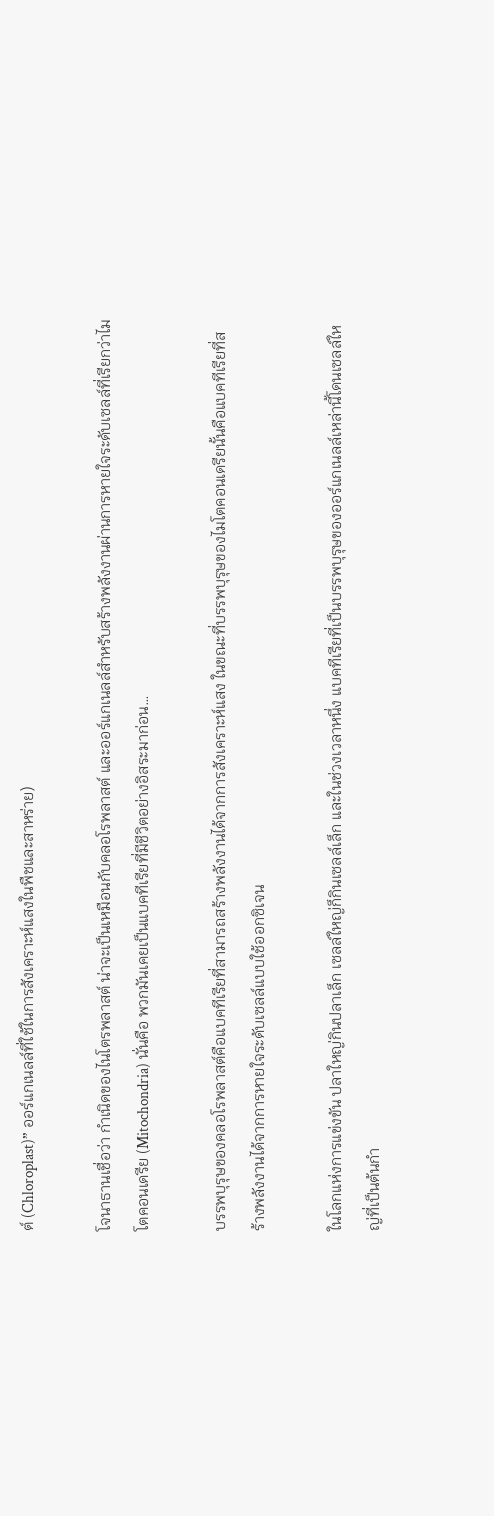ต์ (Chloroplast)” ออร์แกเนลล์ที่ใช้ในการสังเคราะห์แสงในพืชและสาหร่าย)

โจนาธานเชื่อว่า กำเนิดของไนโตรพลาสต์ น่าจะเป็นเหมือนกับคลอโรพลาสต์ และออร์แกเนลล์สำหรับสร้างพลังงานผ่านการหายใจระดับเซลล์ที่เรียกว่าไมโตคอนเดรีย (Mitochondria) นั่นคือ พวกมันเคยเป็นแบคทีเรียที่มีชีวิตอย่างอิสระมาก่อน…

บรรพบุรุษของคลอโรพลาสต์คือแบคทีเรียที่สามารถสร้างพลังงานได้จากการสังเคราะห์แสง ในขณะที่บรรพบุรุษของไมโตคอนเดรียนั้นคือแบคทีเรียที่สร้างพลังงานได้จากการหายใจระดับเซลล์แบบใช้ออกซิเจน

ในโลกแห่งการแข่งขัน ปลาใหญ่กินปลาเล็ก เซลล์ใหญ่ก็กินเซลล์เล็ก และในช่วงเวลาหนึ่ง แบคทีเรียที่เป็นบรรพบุรุษของออร์แกเนลล์เหล่านี้โดนเซลล์ใหญ่ที่เป็นต้นกำ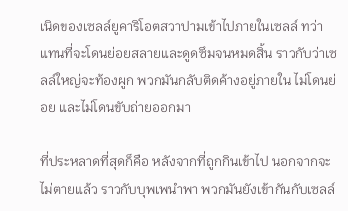เนิดของเซลล์ยูคาริโอตสวาปามเข้าไปภายในเซลล์ ทว่า แทนที่จะโดนย่อยสลายและดูดซึมจนหมดสิ้น ราวกับว่าเซลล์ใหญ่จะท้องผูก พวกมันกลับติดค้างอยู่ภายใน ไม่โดนย่อย และไม่โดนขับถ่ายออกมา

ที่ประหลาดที่สุดก็คือ หลังจากที่ถูกกินเข้าไป นอกจากจะไม่ตายแล้ว ราวกับบุพเพนำพา พวกมันยังเข้ากันกับเซลล์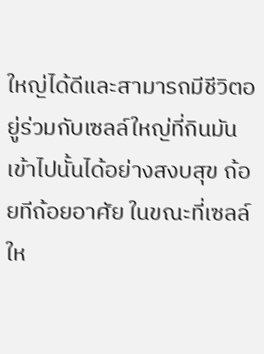ใหญ่ได้ดีและสามารถมีชีวิตอยู่ร่วมกับเซลล์ใหญ่ที่กินมันเข้าไปนั้นได้อย่างสงบสุข ถ้อยทีถ้อยอาศัย ในขณะที่เซลล์ให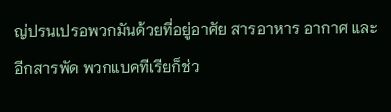ญ่ปรนเปรอพวกมันด้วยที่อยู่อาศัย สารอาหาร อากาศ และอีกสารพัด พวกแบคทีเรียก็ช่ว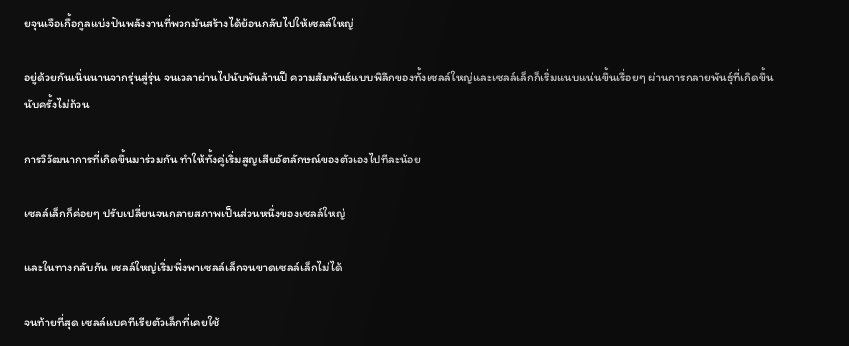ยจุนเจือเกื้อกูลแบ่งปันพลังงานที่พวกมันสร้างได้ย้อนกลับไปให้เซลล์ใหญ่

อยู่ด้วยกันเนิ่นนานจากรุ่นสู่รุ่น จนเวลาผ่านไปนับพันล้านปี ความสัมพันธ์แบบพิลึกของทั้งเซลล์ใหญ่และเซลล์เล็กก็เริ่มแนบแน่นขึ้นเรื่อยๆ ผ่านการกลายพันธุ์ที่เกิดขึ้นนับครั้งไม่ถ้วน

การวิวัฒนาการที่เกิดขึ้นมาร่วมกัน ทำให้ทั้งคู่เริ่มสูญเสียอัตลักษณ์ของตัวเองไปทีละน้อย

เซลล์เล็กก็ค่อยๆ ปรับเปลี่ยนจนกลายสภาพเป็นส่วนหนึ่งของเซลล์ใหญ่

และในทางกลับกัน เซลล์ใหญ่เริ่มพึ่งพาเซลล์เล็กจนขาดเซลล์เล็กไม่ได้

จนท้ายที่สุด เซลล์แบคทีเรียตัวเล็กที่เคยใช้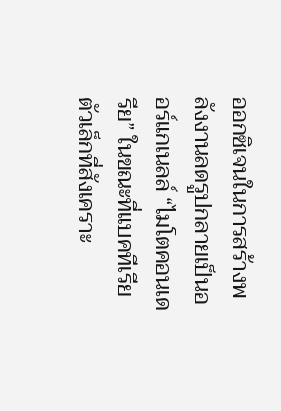ออกซิเจนในการสร้างพลังงานลดรูปกลายเป็นออร์แกเนลล์ “ไมโตคอนเดรีย” ในขณะที่แบคทีเรียตัวเล็กที่สังเคราะ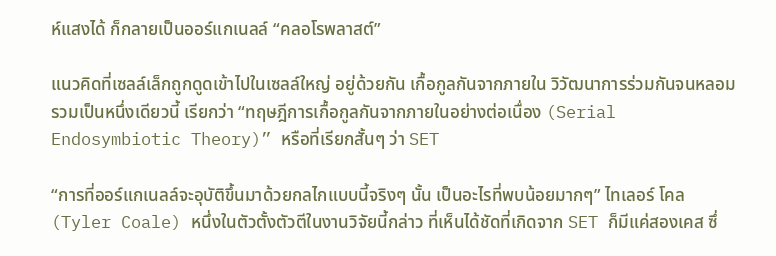ห์แสงได้ ก็กลายเป็นออร์แกเนลล์ “คลอโรพลาสต์”

แนวคิดที่เซลล์เล็กถูกดูดเข้าไปในเซลล์ใหญ่ อยู่ด้วยกัน เกื้อกูลกันจากภายใน วิวัฒนาการร่วมกันจนหลอมรวมเป็นหนึ่งเดียวนี้ เรียกว่า “ทฤษฎีการเกื้อกูลกันจากภายในอย่างต่อเนื่อง (Serial Endosymbiotic Theory)” หรือที่เรียกสั้นๆ ว่า SET

“การที่ออร์แกเนลล์จะอุบัติขึ้นมาด้วยกลไกแบบนี้จริงๆ นั้น เป็นอะไรที่พบน้อยมากๆ” ไทเลอร์ โคล (Tyler Coale) หนึ่งในตัวตั้งตัวตีในงานวิจัยนี้กล่าว ที่เห็นได้ชัดที่เกิดจาก SET ก็มีแค่สองเคส ซึ่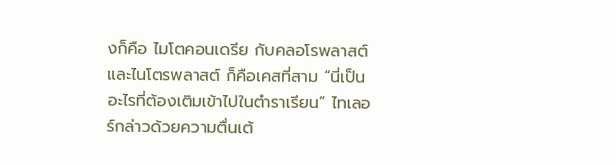งก็คือ ไมโตคอนเดรีย กับคลอโรพลาสต์ และไนโตรพลาสต์ ก็คือเคสที่สาม “นี่เป็นอะไรที่ต้องเติมเข้าไปในตำราเรียน” ไทเลอร์กล่าวด้วยความตื่นเต้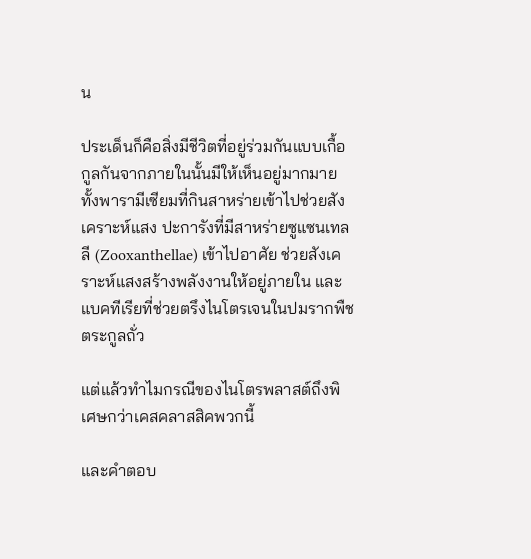น

ประเด็นก็คือสิ่งมีชีวิตที่อยู่ร่วมกันแบบเกื้อกูลกันจากภายในนั้นมีให้เห็นอยู่มากมาย ทั้งพารามีเซียมที่กินสาหร่ายเข้าไปช่วยสังเคราะห์แสง ปะการังที่มีสาหร่ายซูแซนเทลลี (Zooxanthellae) เข้าไปอาศัย ช่วยสังเคราะห์แสงสร้างพลังงานให้อยู่ภายใน และแบคทีเรียที่ช่วยตรึงไนโตรเจนในปมรากพืชตระกูลถั่ว

แต่แล้วทำไมกรณีของไนโตรพลาสต์ถึงพิเศษกว่าเคสคลาสสิคพวกนี้

และคำตอบ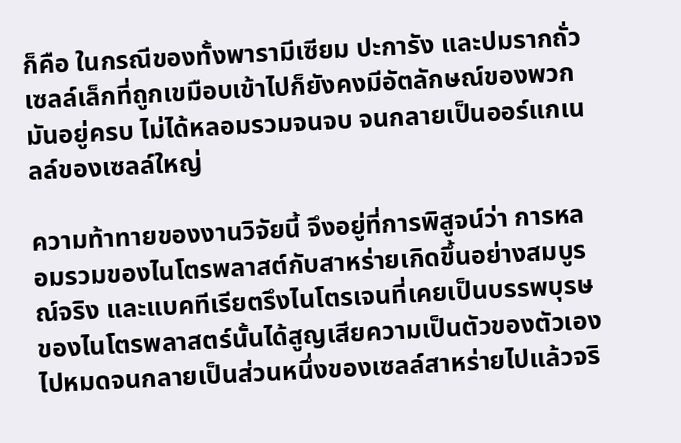ก็คือ ในกรณีของทั้งพารามีเซียม ปะการัง และปมรากถั่ว เซลล์เล็กที่ถูกเขมือบเข้าไปก็ยังคงมีอัตลักษณ์ของพวกมันอยู่ครบ ไม่ได้หลอมรวมจนจบ จนกลายเป็นออร์แกเนลล์ของเซลล์ใหญ่

ความท้าทายของงานวิจัยนี้ จึงอยู่ที่การพิสูจน์ว่า การหลอมรวมของไนโตรพลาสต์กับสาหร่ายเกิดขึ้นอย่างสมบูรณ์จริง และแบคทีเรียตรึงไนโตรเจนที่เคยเป็นบรรพบุรษของไนโตรพลาสตร์นั้นได้สูญเสียความเป็นตัวของตัวเองไปหมดจนกลายเป็นส่วนหนึ่งของเซลล์สาหร่ายไปแล้วจริ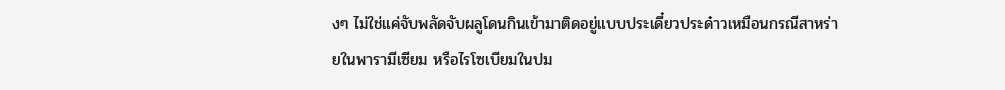งๆ ไม่ใช่แค่จับพลัดจับผลูโดนกินเข้ามาติดอยู่แบบประเดี๋ยวประด๋าวเหมือนกรณีสาหร่ายในพารามีเซียม หรือไรโซเบียมในปม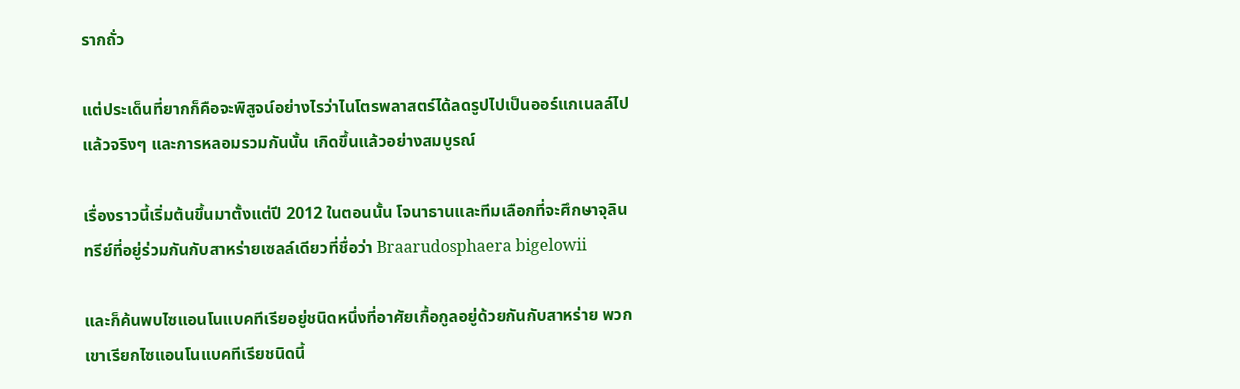รากถั่ว

แต่ประเด็นที่ยากก็คือจะพิสูจน์อย่างไรว่าไนโตรพลาสตร์ได้ลดรูปไปเป็นออร์แกเนลล์ไปแล้วจริงๆ และการหลอมรวมกันนั้น เกิดขึ้นแล้วอย่างสมบูรณ์

เรื่องราวนี้เริ่มต้นขึ้นมาตั้งแต่ปี 2012 ในตอนนั้น โจนาธานและทีมเลือกที่จะศึกษาจุลินทรีย์ที่อยู่ร่วมกันกับสาหร่ายเซลล์เดียวที่ชื่อว่า Braarudosphaera bigelowii

และก็ค้นพบไซแอนโนแบคทีเรียอยู่ชนิดหนึ่งที่อาศัยเกื้อกูลอยู่ด้วยกันกับสาหร่าย พวกเขาเรียกไซแอนโนแบคทีเรียชนิดนี้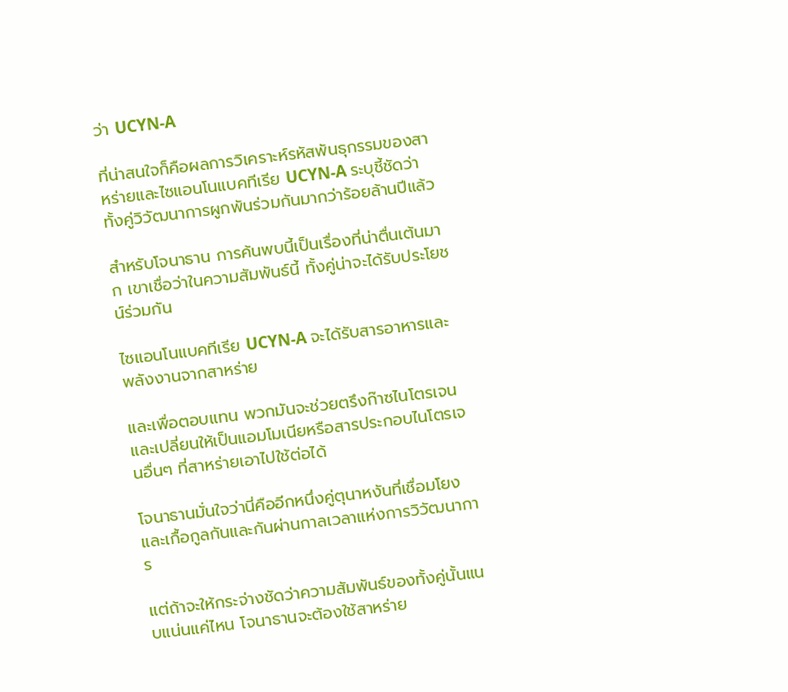ว่า UCYN-A

ที่น่าสนใจก็คือผลการวิเคราะห์รหัสพันธุกรรมของสาหร่ายและไซแอนโนแบคทีเรีย UCYN-A ระบุชี้ชัดว่าทั้งคู่วิวัฒนาการผูกพันร่วมกันมากว่าร้อยล้านปีแล้ว

สำหรับโจนาธาน การค้นพบนี้เป็นเรื่องที่น่าตื่นเต้นมาก เขาเชื่อว่าในความสัมพันธ์นี้ ทั้งคู่น่าจะได้รับประโยชน์ร่วมกัน

ไซแอนโนแบคทีเรีย UCYN-A จะได้รับสารอาหารและพลังงานจากสาหร่าย

และเพื่อตอบแทน พวกมันจะช่วยตรึงก๊าซไนโตรเจนและเปลี่ยนให้เป็นแอมโมเนียหรือสารประกอบไนโตรเจนอื่นๆ ที่สาหร่ายเอาไปใช้ต่อได้

โจนาธานมั่นใจว่านี่คืออีกหนึ่งคู่ตุนาหงันที่เชื่อมโยงและเกื้อกูลกันและกันผ่านกาลเวลาแห่งการวิวัฒนาการ

แต่ถ้าจะให้กระจ่างชัดว่าความสัมพันธ์ของทั้งคู่นั้นแนบแน่นแค่ไหน โจนาธานจะต้องใช้สาหร่าย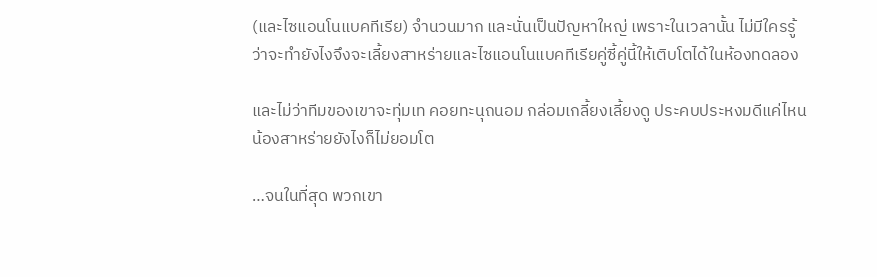(และไซแอนโนแบคทีเรีย) จำนวนมาก และนั่นเป็นปัญหาใหญ่ เพราะในเวลานั้น ไม่มีใครรู้ว่าจะทำยังไงจึงจะเลี้ยงสาหร่ายและไซแอนโนแบคทีเรียคู่ซี้คู่นี้ให้เติบโตได้ในห้องทดลอง

และไม่ว่าทีมของเขาจะทุ่มเท คอยทะนุถนอม กล่อมเกลี้ยงเลี้ยงดู ประคบประหงมดีแค่ไหน น้องสาหร่ายยังไงก็ไม่ยอมโต

…จนในที่สุด พวกเขา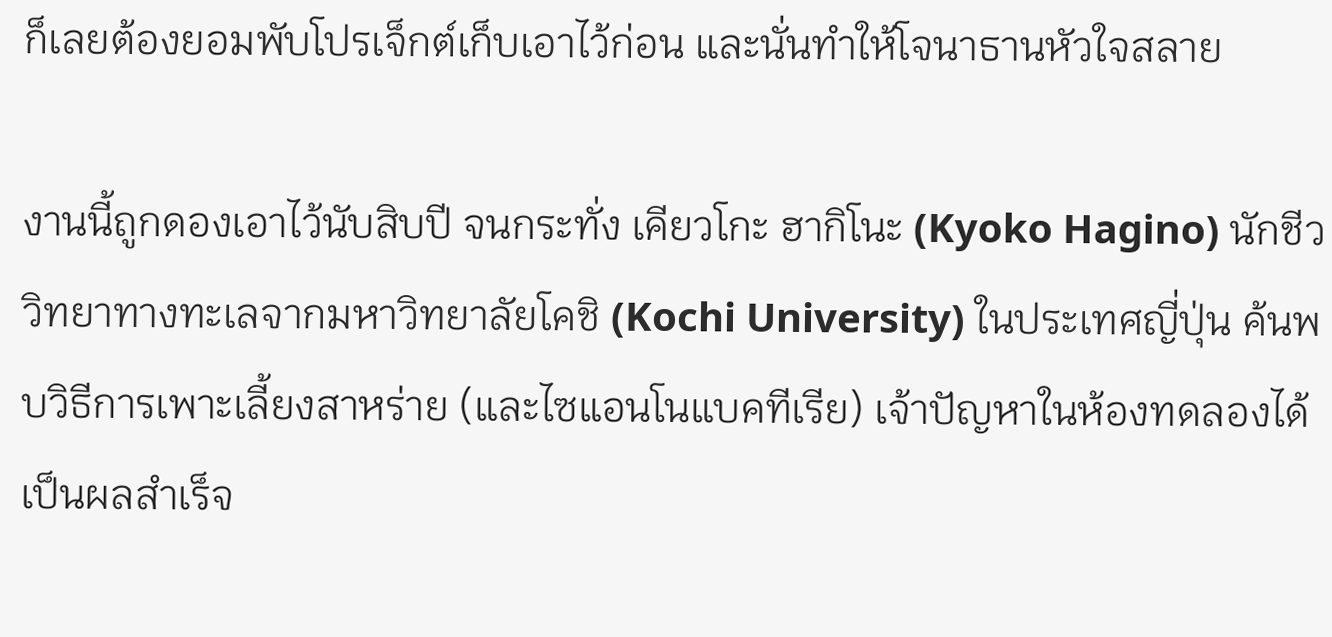ก็เลยต้องยอมพับโปรเจ็กต์เก็บเอาไว้ก่อน และนั่นทำให้โจนาธานหัวใจสลาย

งานนี้ถูกดองเอาไว้นับสิบปี จนกระทั่ง เคียวโกะ ฮากิโนะ (Kyoko Hagino) นักชีววิทยาทางทะเลจากมหาวิทยาลัยโคชิ (Kochi University) ในประเทศญี่ปุ่น ค้นพบวิธีการเพาะเลี้ยงสาหร่าย (และไซแอนโนแบคทีเรีย) เจ้าปัญหาในห้องทดลองได้เป็นผลสำเร็จ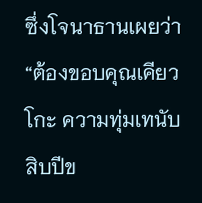ซึ่งโจนาธานเผยว่า “ต้องขอบคุณเคียวโกะ ความทุ่มเทนับสิบปีข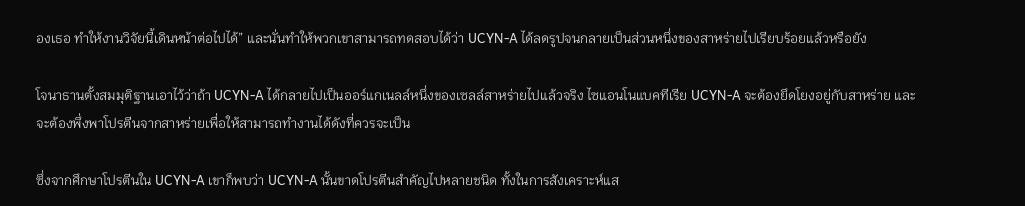องเธอ ทำให้งานวิจัยนี้เดินหน้าต่อไปได้” และนั่นทำให้พวกเขาสามารถทดสอบได้ว่า UCYN-A ได้ลดรูปจนกลายเป็นส่วนหนึ่งของสาหร่ายไปเรียบร้อยแล้วหรือยัง

โจนาธานตั้งสมมุติฐานเอาไว้ว่าถ้า UCYN-A ได้กลายไปเป็นออร์แกเนลล์หนึ่งของเซลล์สาหร่ายไปแล้วจริง ไซแอนโนแบคทีเรีย UCYN-A จะต้องยึดโยงอยู่กับสาหร่าย และจะต้องพึ่งพาโปรตีนจากสาหร่ายเพื่อให้สามารถทำงานได้ดังที่ควรจะเป็น

ซึ่งจากศึกษาโปรตีนใน UCYN-A เขาก็พบว่า UCYN-A นั้นขาดโปรตีนสำคัญไปหลายชนิด ทั้งในการสังเคราะห์แส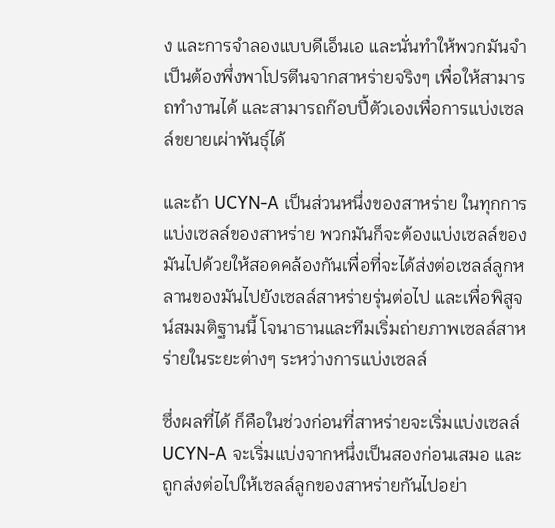ง และการจำลองแบบดีเอ็นเอ และนั่นทำให้พวกมันจำเป็นต้องพึ่งพาโปรตีนจากสาหร่ายจริงๆ เพื่อให้สามารถทำงานได้ และสามารถก๊อบปี้ตัวเองเพื่อการแบ่งเซลล์ขยายเผ่าพันธุ์ได้

และถ้า UCYN-A เป็นส่วนหนึ่งของสาหร่าย ในทุกการแบ่งเซลล์ของสาหร่าย พวกมันก็จะต้องแบ่งเซลล์ของมันไปด้วยให้สอดคล้องกันเพื่อที่จะได้ส่งต่อเซลล์ลูกหลานของมันไปยังเซลล์สาหร่ายรุ่นต่อไป และเพื่อพิสูจน์สมมติฐานนี้ โจนาธานและทีมเริ่มถ่ายภาพเซลล์สาหร่ายในระยะต่างๆ ระหว่างการแบ่งเซลล์

ซึ่งผลที่ได้ ก็คือในช่วงก่อนที่สาหร่ายจะเริ่มแบ่งเซลล์ UCYN-A จะเริ่มแบ่งจากหนึ่งเป็นสองก่อนเสมอ และถูกส่งต่อไปให้เซลล์ลูกของสาหร่ายกันไปอย่า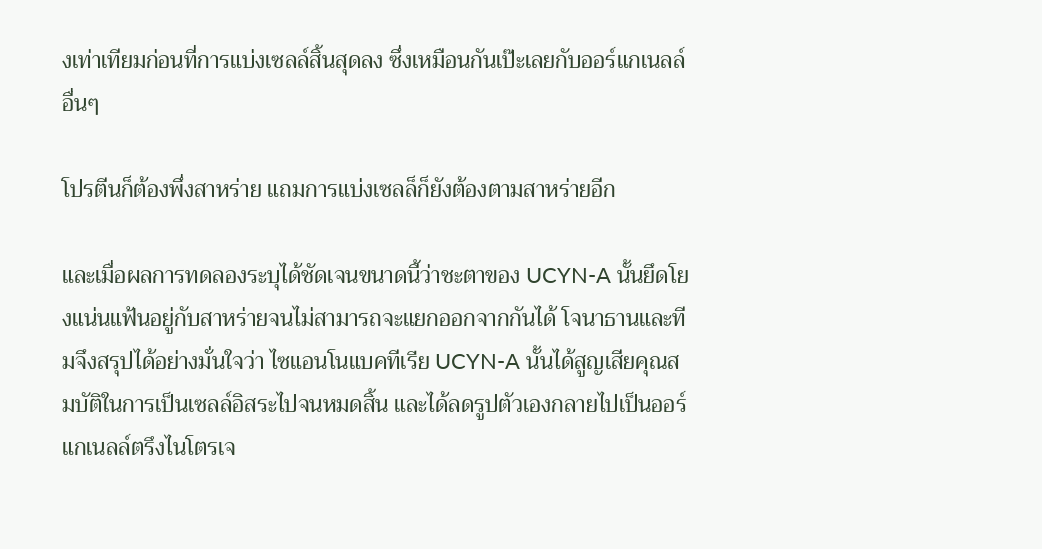งเท่าเทียมก่อนที่การแบ่งเซลล์สิ้นสุดลง ซึ่งเหมือนกันเป๊ะเลยกับออร์แกเนลล์อื่นๆ

โปรตีนก็ต้องพึ่งสาหร่าย แถมการแบ่งเซลล็ก็ยังต้องตามสาหร่ายอีก

และเมื่อผลการทดลองระบุได้ชัดเจนขนาดนี้ว่าชะตาของ UCYN-A นั้นยึดโยงแน่นแฟ้นอยู่กับสาหร่ายจนไม่สามารถจะแยกออกจากกันได้ โจนาธานและทีมจึงสรุปได้อย่างมั่นใจว่า ไซแอนโนแบคทีเรีย UCYN-A นั้นได้สูญเสียคุณสมบัติในการเป็นเซลล์อิสระไปจนหมดสิ้น และได้ลดรูปตัวเองกลายไปเป็นออร์แกเนลล์ตรึงไนโตรเจ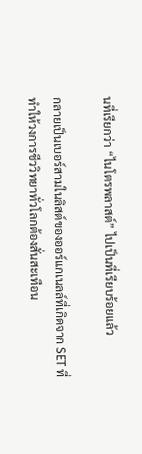นที่เรียกว่า “ไนโตรพลาสต์” ไปเป็นที่เรียบร้อยแล้ว

กลายเป็นเบอร์สามในลิสต์ของออร์แกเนลล์ที่เกิดจาก SET ที่ทำให้วงการชีววิทยาทั่วโลกต้องสั่นสะเทือน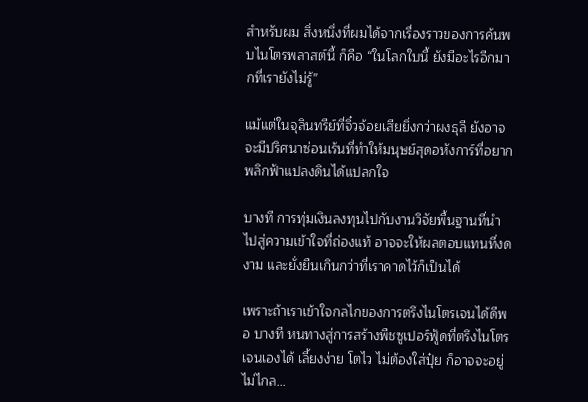สําหรับผม สิ่งหนึ่งที่ผมได้จากเรื่องราวของการค้นพบไนโตรพลาสต์นี้ ก็คือ “ในโลกใบนี้ ยังมีอะไรอีกมากที่เรายังไม่รู้”

แม้แต่ในจุลินทรีย์ที่จิ๋วจ้อยเสียยิ่งกว่าผงธุลี ยังอาจจะมีปริศนาซ่อนเร้นที่ทำให้มนุษย์สุดอหังการ์ที่อยากพลิกฟ้าแปลงดินได้แปลกใจ

บางที การทุ่มเงินลงทุนไปกับงานวิจัยพื้นฐานที่นำไปสู่ความเข้าใจที่ถ่องแท้ อาจจะให้ผลตอบแทนที่งดงาม และยั่งยืนเกินกว่าที่เราคาดไว้ก็เป็นได้

เพราะถ้าเราเข้าใจกลไกของการตรึงไนโตรเจนได้ดีพอ บางที หนทางสู่การสร้างพืชซูเปอร์ฟู้ดที่ตรึงไนโตรเจนเองได้ เลี้ยงง่าย โตไว ไม่ต้องใส่ปุ๋ย ก็อาจจะอยู่ไม่ไกล…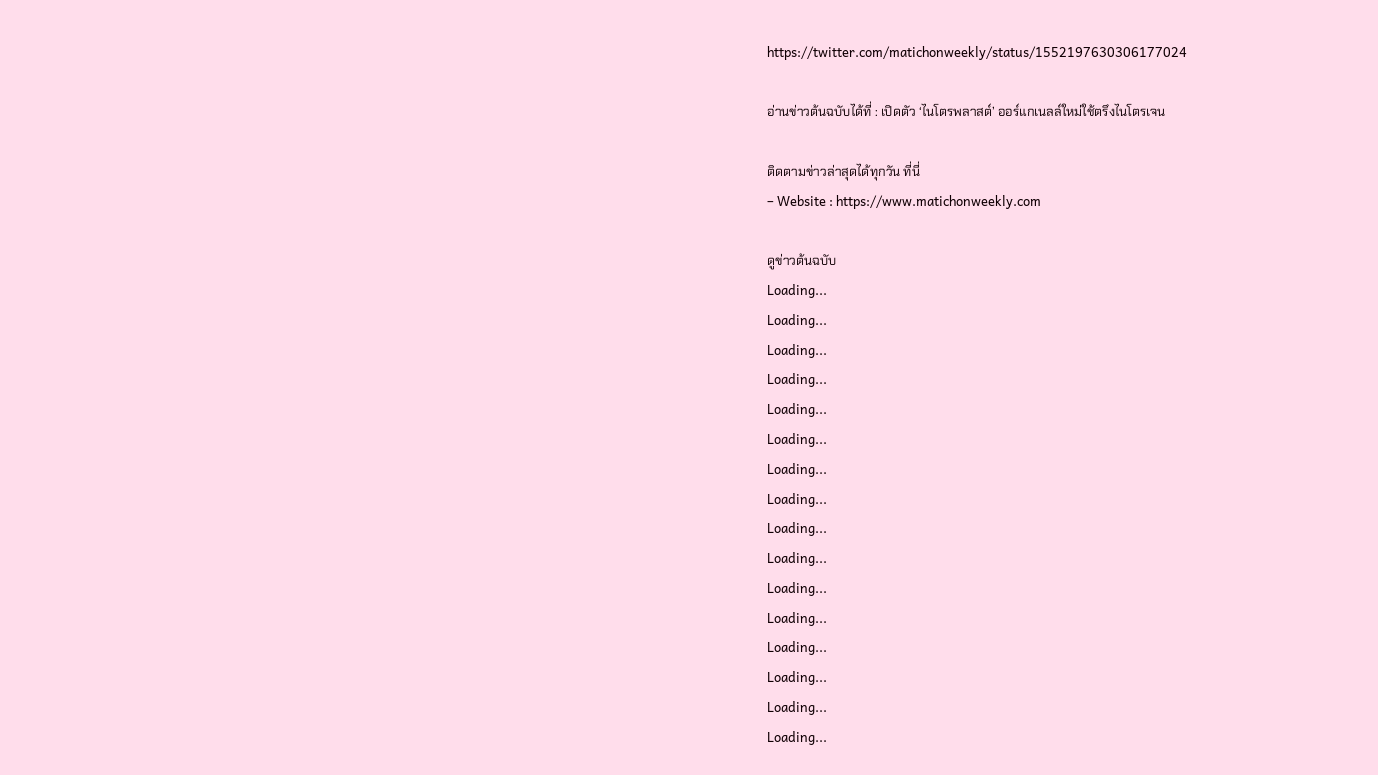https://twitter.com/matichonweekly/status/1552197630306177024

อ่านข่าวต้นฉบับได้ที่ : เปิดตัว ‘ไนโตรพลาสต์’ ออร์แกเนลล์ใหม่ใช้ตรึงไนโตรเจน

ติดตามข่าวล่าสุดได้ทุกวัน ที่นี่
– Website : https://www.matichonweekly.com

ดูข่าวต้นฉบับ
Loading...
Loading...
Loading...
Loading...
Loading...
Loading...
Loading...
Loading...
Loading...
Loading...
Loading...
Loading...
Loading...
Loading...
Loading...
Loading...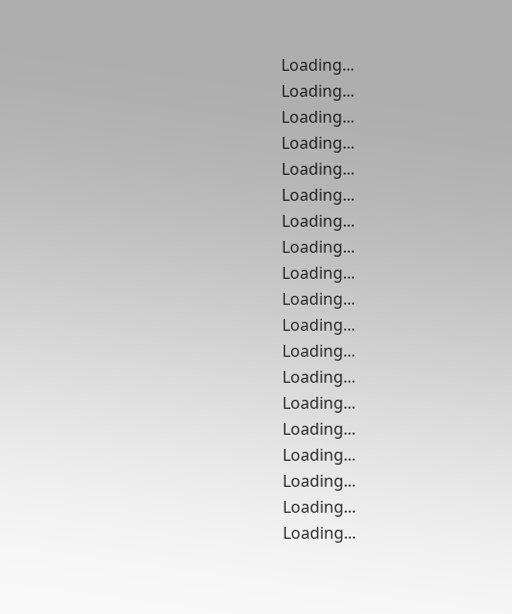Loading...
Loading...
Loading...
Loading...
Loading...
Loading...
Loading...
Loading...
Loading...
Loading...
Loading...
Loading...
Loading...
Loading...
Loading...
Loading...
Loading...
Loading...
Loading...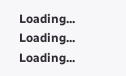Loading...
Loading...
Loading...